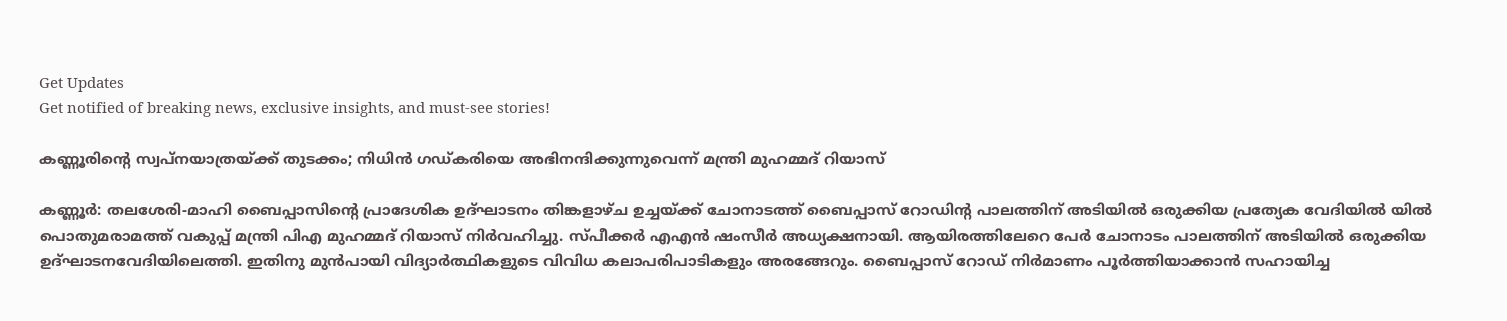Get Updates
Get notified of breaking news, exclusive insights, and must-see stories!

കണ്ണൂരിന്റെ സ്വപ്‌നയാത്രയ്ക്ക് തുടക്കം; നിധിന്‍ ഗഡ്‌കരിയെ അഭിനന്ദിക്കുന്നുവെന്ന് മന്ത്രി മുഹമ്മദ് റിയാസ്

കണ്ണൂര്‍: തലശേരി-മാഹി ബൈപ്പാസിന്റെ പ്രാദേശിക ഉദ്ഘാടനം തിങ്കളാഴ്‌ച ഉച്ചയ്ക്ക് ചോനാടത്ത് ബൈപ്പാസ് റോഡിന്റ പാലത്തിന് അടിയില്‍ ഒരുക്കിയ പ്രത്യേക വേദിയില്‍ യില്‍ പൊതുമരാമത്ത് വകുപ്പ് മന്ത്രി പിഎ മുഹമ്മദ് റിയാസ് നിര്‍വഹിച്ചു. സ്പീക്കര്‍ എഎന്‍ ഷംസീര്‍ അധ്യക്ഷനായി. ആയിരത്തിലേറെ പേര്‍ ചോനാടം പാലത്തിന് അടിയില്‍ ഒരുക്കിയ ഉദ്ഘാടനവേദിയിലെത്തി. ഇതിനു മുന്‍പായി വിദ്യാര്‍ത്ഥികളുടെ വിവിധ കലാപരിപാടികളും അരങ്ങേറും. ബൈപ്പാസ് റോഡ് നിര്‍മാണം പൂര്‍ത്തിയാക്കാന്‍ സഹായിച്ച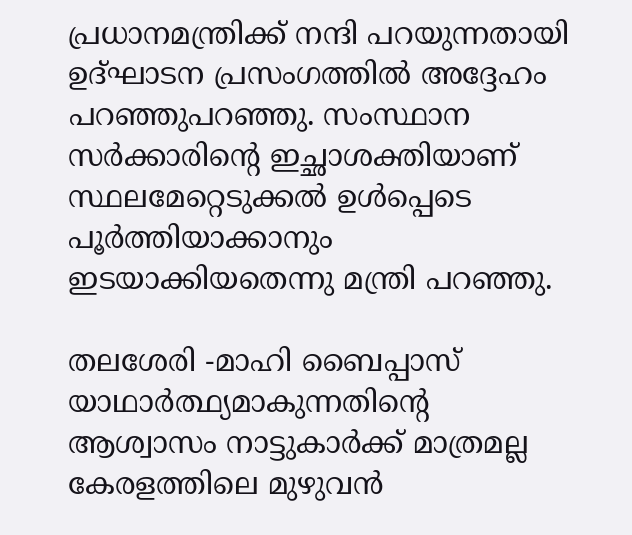പ്രധാനമന്ത്രിക്ക് നന്ദി പറയുന്നതായി ഉദ്ഘാടന പ്രസംഗത്തില്‍ അദ്ദേഹം പറഞ്ഞുപറഞ്ഞു. സംസ്ഥാന സര്‍ക്കാരിന്റെ ഇച്ഛാശക്തിയാണ് സ്ഥലമേറ്റെടുക്കല്‍ ഉള്‍പ്പെടെ പൂര്‍ത്തിയാക്കാനും ഇടയാക്കിയതെന്നു മന്ത്രി പറഞ്ഞു.

തലശേരി -മാഹി ബൈപ്പാസ് യാഥാര്‍ത്ഥ്യമാകുന്നതിന്റെ ആശ്വാസം നാട്ടുകാര്‍ക്ക് മാത്രമല്ല കേരളത്തിലെ മുഴുവന്‍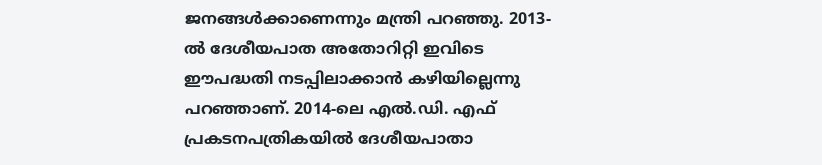ജനങ്ങള്‍ക്കാണെന്നും മന്ത്രി പറഞ്ഞു. 2013-ല്‍ ദേശീയപാത അതോറിറ്റി ഇവിടെ ഈപദ്ധതി നടപ്പിലാക്കാന്‍ കഴിയില്ലെന്നു പറഞ്ഞാണ്. 2014-ലെ എല്‍.ഡി. എഫ് പ്രകടനപത്രികയില്‍ ദേശീയപാതാ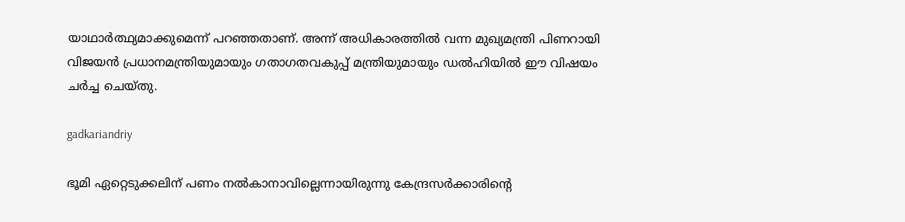യാഥാര്‍ത്ഥ്യമാക്കുമെന്ന് പറഞ്ഞതാണ്. അന്ന് അധികാരത്തില്‍ വന്ന മുഖ്യമന്ത്രി പിണറായി വിജയന്‍ പ്രധാനമന്ത്രിയുമായും ഗതാഗതവകുപ്പ് മന്ത്രിയുമായും ഡല്‍ഹിയില്‍ ഈ വിഷയം ചര്‍ച്ച ചെയ്തു.

gadkariandriy

ഭൂമി ഏറ്റെടുക്കലിന് പണം നല്‍കാനാവില്ലെന്നായിരുന്നു കേന്ദ്രസര്‍ക്കാരിന്റെ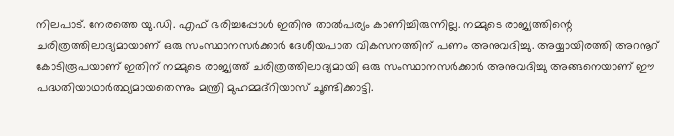നിലപാട്. നേരത്തെ യു.ഡി. എഫ് ഭരിച്ചപ്പോള്‍ ഇതിനു താല്‍പര്യം കാണിച്ചിരുന്നില്ല. നമ്മുടെ രാജ്യത്തിന്റെ ചരിത്രത്തിലാദ്യമായാണ് ഒരു സംസ്ഥാനസര്‍ക്കാര്‍ ദേശീയപാത വികസനത്തിന് പണം അനുവദിച്ചു. അയ്യായിരത്തി അറനൂറ് കോടിരൂപയാണ് ഇതിന് നമ്മുടെ രാജ്യത്ത് ചരിത്രത്തിലാദ്യമായി ഒരു സംസ്ഥാനസര്‍ക്കാര്‍ അനുവദിച്ചു അങ്ങനെയാണ് ഈ പദ്ധതിയാഥാര്‍ത്ഥ്യമായതെന്നും മന്ത്രി മുഹമ്മദ്‌റിയാസ് ചൂണ്ടിക്കാട്ടി.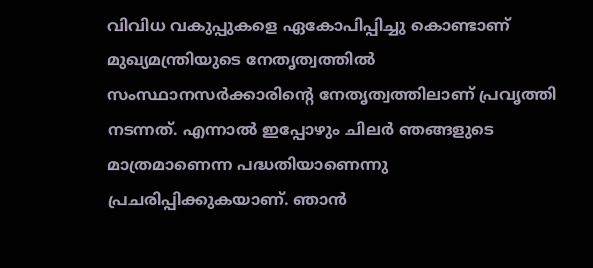വിവിധ വകുപ്പുകളെ ഏകോപിപ്പിച്ചു കൊണ്ടാണ് മുഖ്യമന്ത്രിയുടെ നേതൃത്വത്തില്‍ സംസ്ഥാനസര്‍ക്കാരിന്റെ നേതൃത്വത്തിലാണ് പ്രവൃത്തി നടന്നത്. എന്നാല്‍ ഇപ്പോഴും ചിലര്‍ ഞങ്ങളുടെ മാത്രമാണെന്ന പദ്ധതിയാണെന്നു പ്രചരിപ്പിക്കുകയാണ്. ഞാന്‍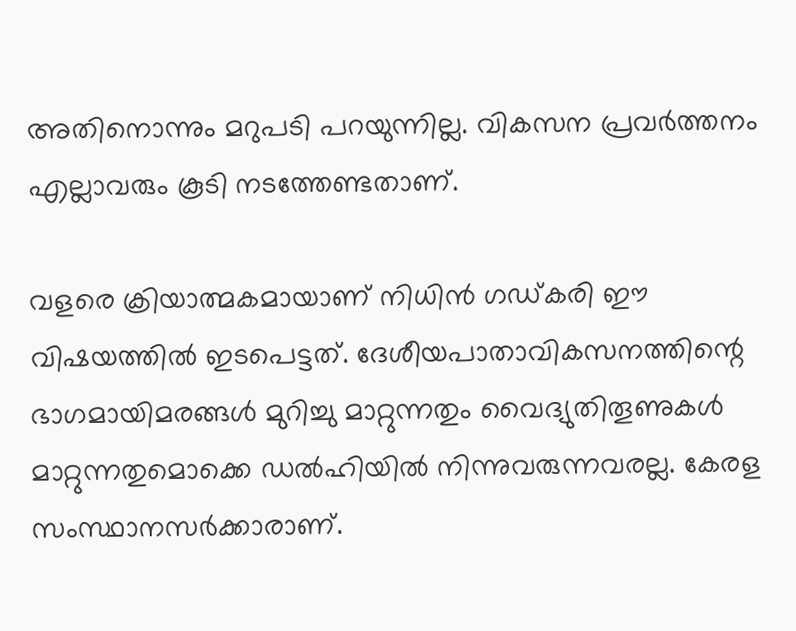അതിനൊന്നും മറുപടി പറയുന്നില്ല. വികസന പ്രവര്‍ത്തനം എല്ലാവരും കൂടി നടത്തേണ്ടതാണ്.

വളരെ ക്രിയാത്മകമായാണ് നിധിന്‍ ഗഡ്‌കരി ഈ വിഷയത്തില്‍ ഇടപെട്ടത്. ദേശീയപാതാവികസനത്തിന്റെ ഭാഗമായിമരങ്ങള്‍ മുറിച്ചു മാറ്റുന്നതും വൈദ്യുതിതൂണുകള്‍ മാറ്റുന്നതുമൊക്കെ ഡല്‍ഹിയില്‍ നിന്നുവരുന്നവരല്ല. കേരള സംസ്ഥാനസര്‍ക്കാരാണ്.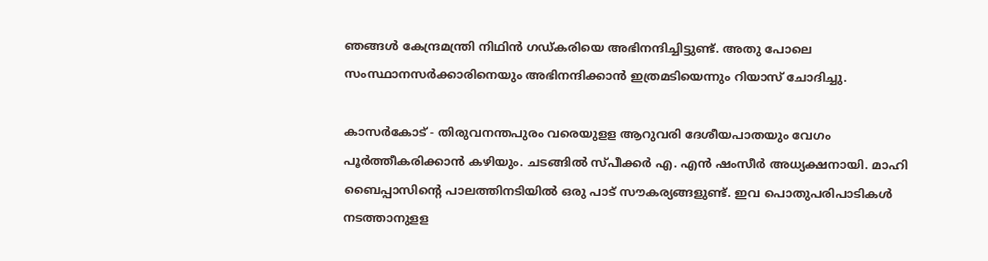ഞങ്ങള്‍ കേന്ദ്രമന്ത്രി നിഥിന്‍ ഗഡ്കരിയെ അഭിനന്ദിച്ചിട്ടുണ്ട്. അതു പോലെ സംസ്ഥാനസര്‍ക്കാരിനെയും അഭിനന്ദിക്കാന്‍ ഇത്രമടിയെന്നും റിയാസ് ചോദിച്ചു.

കാസര്‍കോട് - തിരുവനന്തപുരം വരെയുളള ആറുവരി ദേശീയപാതയും വേഗം പൂര്‍ത്തീകരിക്കാന്‍ കഴിയും. ചടങ്ങില്‍ സ്പീക്കര്‍ എ. എന്‍ ഷംസീര്‍ അധ്യക്ഷനായി. മാഹി ബൈപ്പാസിന്റെ പാലത്തിനടിയില്‍ ഒരു പാട് സൗകര്യങ്ങളുണ്ട്. ഇവ പൊതുപരിപാടികള്‍ നടത്താനുളള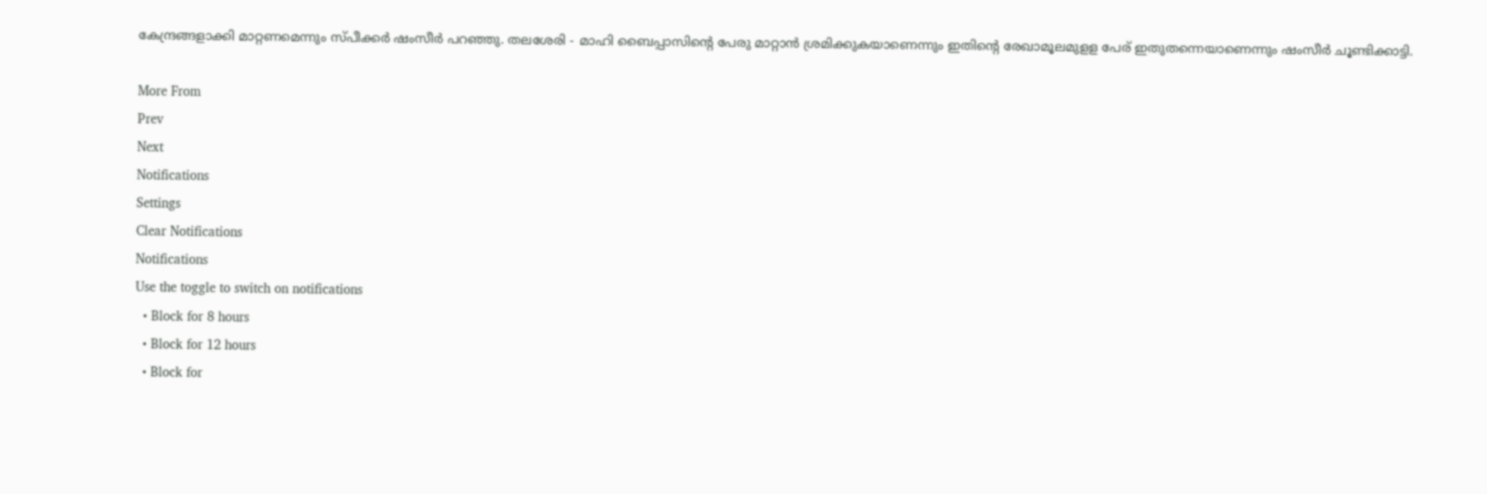കേന്ദ്രങ്ങളാക്കി മാറ്റണമെന്നും സ്പീക്കര്‍ ഷംസീര്‍ പറഞ്ഞു. തലശേരി - മാഹി ബൈപ്പാസിന്റെ പേരു മാറ്റാന്‍ ശ്രമിക്കുകയാണെന്നും ഇതിന്റെ രേഖാമൂലമുളള പേര് ഇതുതന്നെയാണെന്നും ഷംസീര്‍ ചൂണ്ടിക്കാട്ടി.

More From
Prev
Next
Notifications
Settings
Clear Notifications
Notifications
Use the toggle to switch on notifications
  • Block for 8 hours
  • Block for 12 hours
  • Block for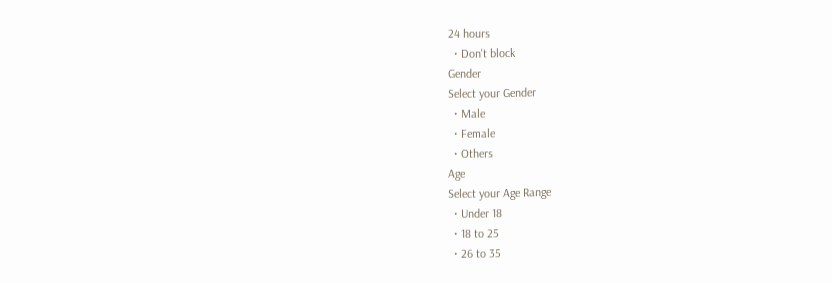24 hours
  • Don't block
Gender
Select your Gender
  • Male
  • Female
  • Others
Age
Select your Age Range
  • Under 18
  • 18 to 25
  • 26 to 35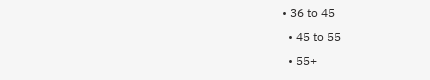• 36 to 45
  • 45 to 55
  • 55+